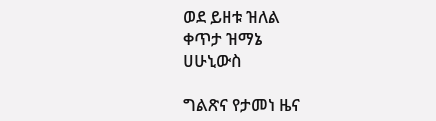ወደ ይዘቱ ዝለል
ቀጥታ ዝማኔ
ሀሁኒውስ

ግልጽና የታመነ ዜና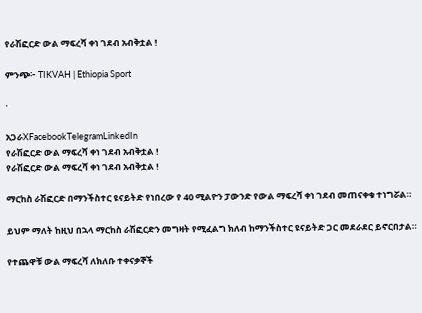የራሽፎርድ ውል ማፍረሻ ቀነ ገደብ አብቅቷል !

ምንጭ፦ TIKVAH | Ethiopia Sport

·

አጋራXFacebookTelegramLinkedIn
የራሽፎርድ ውል ማፍረሻ ቀነ ገደብ አብቅቷል !
የራሽፎርድ ውል ማፍረሻ ቀነ ገደብ አብቅቷል !

ማርከስ ራሽፎርድ በማንችስተር ዩናይትድ የነበረው የ 40 ሚልዮን ፓውንድ የውል ማፍረሻ ቀነ ገደብ መጠናቀቁ ተነግሯል።

ይህም ማለት ከዚህ በኋላ ማርከስ ራሽፎርድን መግዛት የሚፈልግ ክለብ ከማንችስተር ዩናይትድ ጋር መደራደር ይኖርበታል።

የተጨዋቹ ውል ማፍረሻ ለክለቡ ተቀናቃኞች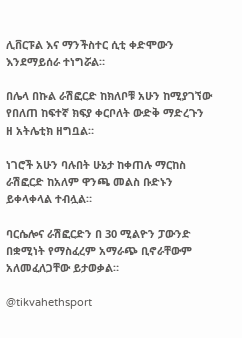ሊቨርፑል እና ማንችስተር ሲቲ ቀድሞውን እንደማይሰራ ተነግሯል።

በሌላ በኩል ራሽፎርድ ከክለቦቹ አሁን ከሚያገኘው የበለጠ ከፍተኛ ክፍያ ቀርቦለት ውድቅ ማድረጉን ዘ አትሌቲክ ዘግቧል።

ነገሮች አሁን ባሉበት ሁኔታ ከቀጠሉ ማርከስ ራሽፎርድ ከአለም ዋንጫ መልስ ቡድኑን ይቀላቀላል ተብሏል።

ባርሴሎና ራሽፎርድን በ 30 ሚልዮን ፓውንድ በቋሚነት የማስፈረም አማራጭ ቢኖራቸውም አለመፈለጋቸው ይታወቃል።

@tikvahethsport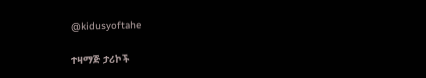@kidusyoftahe

ተዛማጅ ታሪኮች